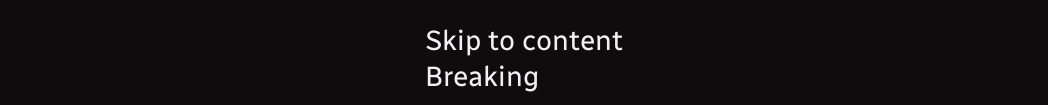Skip to content
Breaking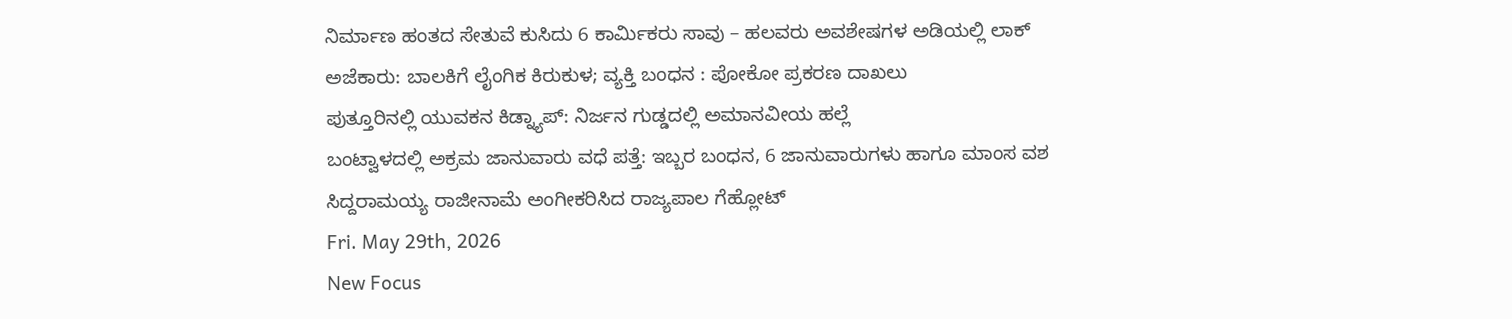ನಿರ್ಮಾಣ ಹಂತದ ಸೇತುವೆ ಕುಸಿದು 6 ಕಾರ್ಮಿಕರು ಸಾವು – ಹಲವರು ಅವಶೇಷಗಳ ಅಡಿಯಲ್ಲಿ ಲಾಕ್
ಅಜೆಕಾರು: ಬಾಲಕಿಗೆ ಲೈಂಗಿಕ ಕಿರುಕುಳ; ವ್ಯಕ್ತಿ ಬಂಧನ : ಪೋಕೋ ಪ್ರಕರಣ ದಾಖಲು
ಪುತ್ತೂರಿನಲ್ಲಿ ಯುವಕನ ಕಿಡ್ನ್ಯಾಪ್: ನಿರ್ಜನ ಗುಡ್ಡದಲ್ಲಿ ಅಮಾನವೀಯ ಹಲ್ಲೆ
ಬಂಟ್ವಾಳದಲ್ಲಿ ಅಕ್ರಮ ಜಾನುವಾರು ವಧೆ ಪತ್ತೆ: ಇಬ್ಬರ ಬಂಧನ, 6 ಜಾನುವಾರುಗಳು ಹಾಗೂ ಮಾಂಸ ವಶ
ಸಿದ್ದರಾಮಯ್ಯ ರಾಜೀನಾಮೆ ಅಂಗೀಕರಿಸಿದ ರಾಜ್ಯಪಾಲ ಗೆಹ್ಲೋಟ್
Fri. May 29th, 2026
New Focus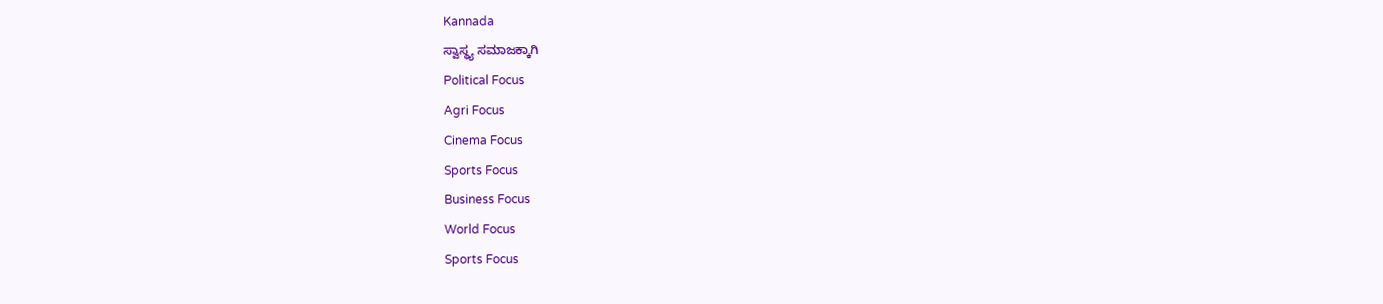Kannada
ಸ್ವಾಸ್ಥ್ಯ ಸಮಾಜಕ್ಕಾಗಿ
Political Focus
Agri Focus
Cinema Focus
Sports Focus
Business Focus
World Focus
Sports Focus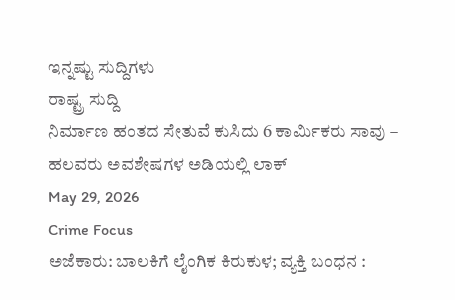ಇನ್ನಷ್ಟು ಸುದ್ದಿಗಳು
ರಾಷ್ಟ್ರ ಸುದ್ದಿ
ನಿರ್ಮಾಣ ಹಂತದ ಸೇತುವೆ ಕುಸಿದು 6 ಕಾರ್ಮಿಕರು ಸಾವು – ಹಲವರು ಅವಶೇಷಗಳ ಅಡಿಯಲ್ಲಿ ಲಾಕ್
May 29, 2026
Crime Focus
ಅಜೆಕಾರು: ಬಾಲಕಿಗೆ ಲೈಂಗಿಕ ಕಿರುಕುಳ; ವ್ಯಕ್ತಿ ಬಂಧನ :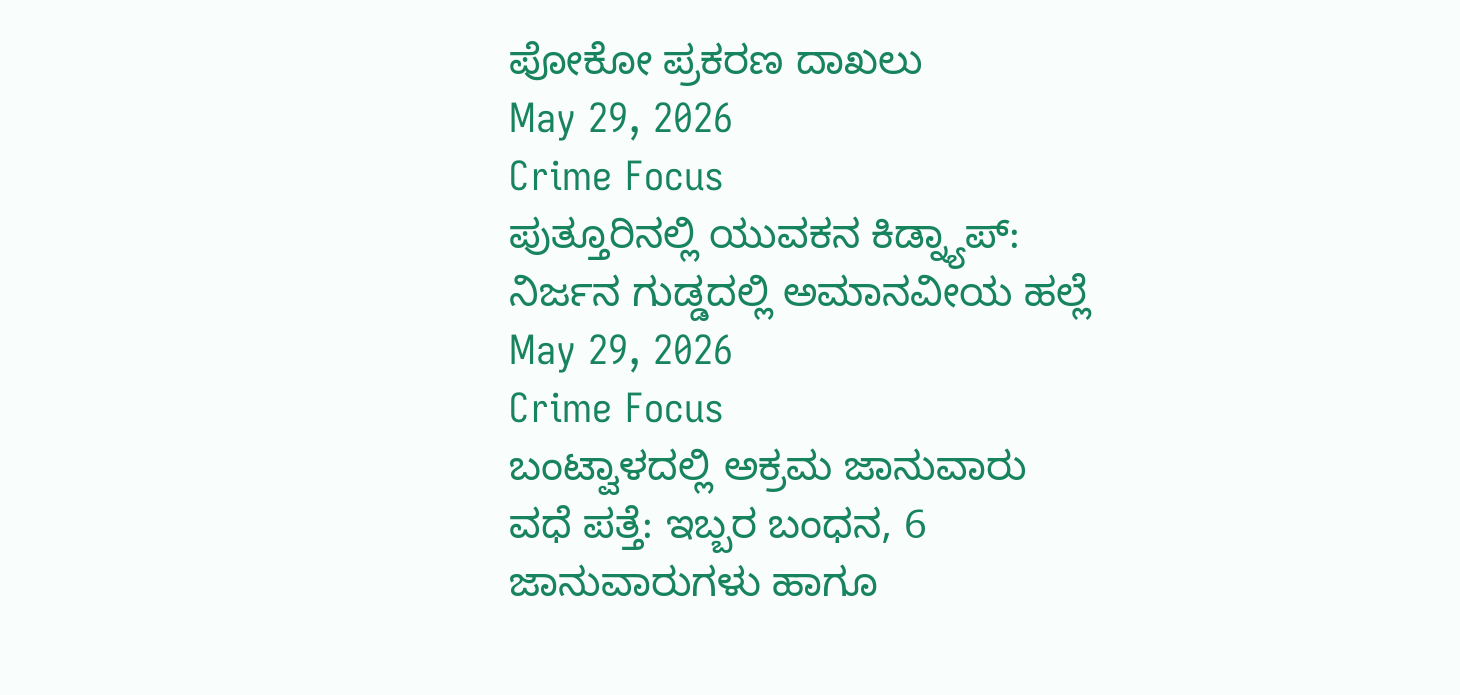ಪೋಕೋ ಪ್ರಕರಣ ದಾಖಲು
May 29, 2026
Crime Focus
ಪುತ್ತೂರಿನಲ್ಲಿ ಯುವಕನ ಕಿಡ್ನ್ಯಾಪ್: ನಿರ್ಜನ ಗುಡ್ಡದಲ್ಲಿ ಅಮಾನವೀಯ ಹಲ್ಲೆ
May 29, 2026
Crime Focus
ಬಂಟ್ವಾಳದಲ್ಲಿ ಅಕ್ರಮ ಜಾನುವಾರು ವಧೆ ಪತ್ತೆ: ಇಬ್ಬರ ಬಂಧನ, 6 ಜಾನುವಾರುಗಳು ಹಾಗೂ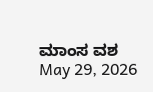ಮಾಂಸ ವಶ
May 29, 2026